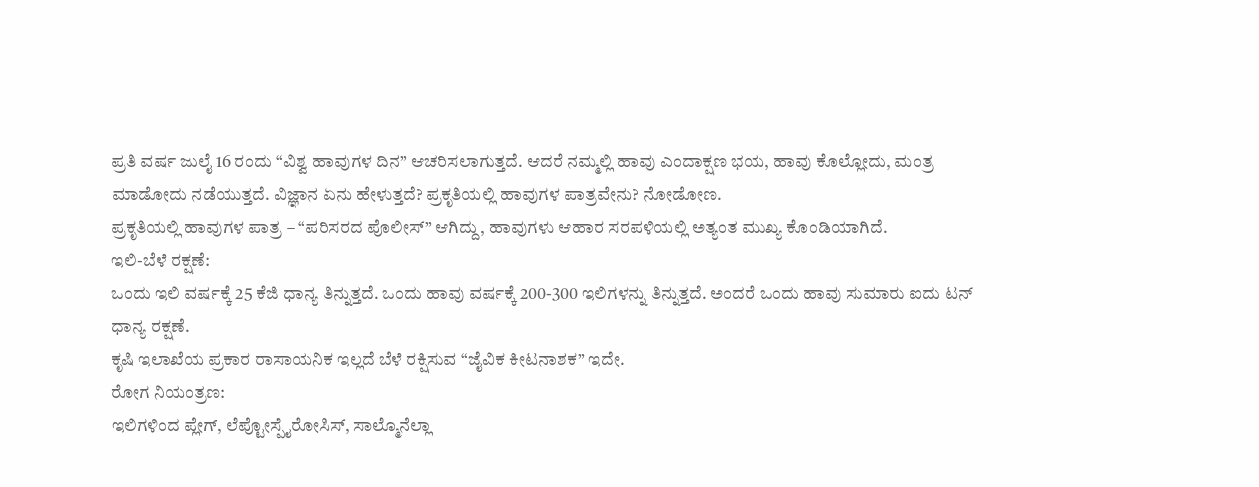ಪ್ರತಿ ವರ್ಷ ಜುಲೈ 16 ರಂದು “ವಿಶ್ವ ಹಾವುಗಳ ದಿನ” ಆಚರಿಸಲಾಗುತ್ತದೆ. ಆದರೆ ನಮ್ಮಲ್ಲಿ ಹಾವು ಎಂದಾಕ್ಷಣ ಭಯ, ಹಾವು ಕೊಲ್ಲೋದು, ಮಂತ್ರ ಮಾಡೋದು ನಡೆಯುತ್ತದೆ. ವಿಜ್ಞಾನ ಏನು ಹೇಳುತ್ತದೆ? ಪ್ರಕೃತಿಯಲ್ಲಿ ಹಾವುಗಳ ಪಾತ್ರವೇನು? ನೋಡೋಣ.
ಪ್ರಕೃತಿಯಲ್ಲಿ ಹಾವುಗಳ ಪಾತ್ರ – “ಪರಿಸರದ ಪೊಲೀಸ್” ಆಗಿದ್ದು, ಹಾವುಗಳು ಆಹಾರ ಸರಪಳಿಯಲ್ಲಿ ಅತ್ಯಂತ ಮುಖ್ಯ ಕೊಂಡಿಯಾಗಿದೆ.
ಇಲಿ-ಬೆಳೆ ರಕ್ಷಣೆ:
ಒಂದು ಇಲಿ ವರ್ಷಕ್ಕೆ 25 ಕೆಜಿ ಧಾನ್ಯ ತಿನ್ನುತ್ತದೆ. ಒಂದು ಹಾವು ವರ್ಷಕ್ಕೆ 200-300 ಇಲಿಗಳನ್ನು ತಿನ್ನುತ್ತದೆ. ಅಂದರೆ ಒಂದು ಹಾವು ಸುಮಾರು ಐದು ಟನ್ ಧಾನ್ಯ ರಕ್ಷಣೆ.
ಕೃಷಿ ಇಲಾಖೆಯ ಪ್ರಕಾರ ರಾಸಾಯನಿಕ ಇಲ್ಲದೆ ಬೆಳೆ ರಕ್ಷಿಸುವ “ಜೈವಿಕ ಕೀಟನಾಶಕ” ಇದೇ.
ರೋಗ ನಿಯಂತ್ರಣ:
ಇಲಿಗಳಿಂದ ಪ್ಲೇಗ್, ಲೆಪ್ಟೋಸ್ಪೈರೋಸಿಸ್, ಸಾಲ್ಮೊನೆಲ್ಲಾ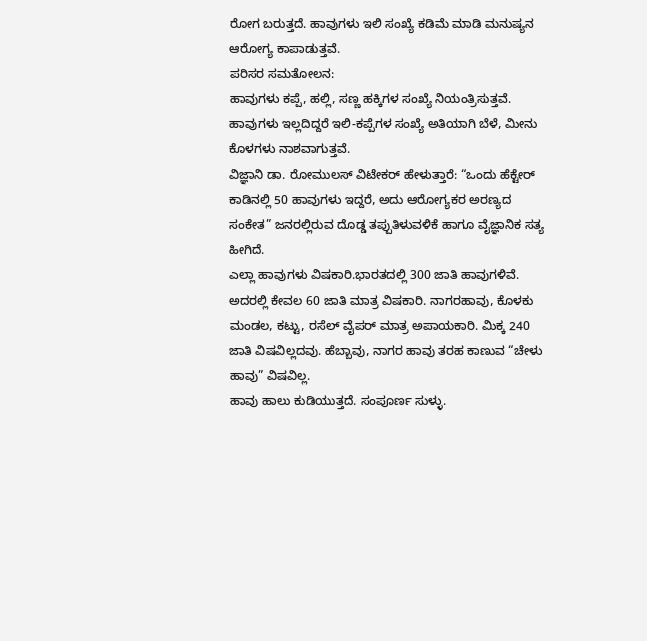ರೋಗ ಬರುತ್ತದೆ. ಹಾವುಗಳು ಇಲಿ ಸಂಖ್ಯೆ ಕಡಿಮೆ ಮಾಡಿ ಮನುಷ್ಯನ ಆರೋಗ್ಯ ಕಾಪಾಡುತ್ತವೆ.
ಪರಿಸರ ಸಮತೋಲನ:
ಹಾವುಗಳು ಕಪ್ಪೆ, ಹಲ್ಲಿ, ಸಣ್ಣ ಹಕ್ಕಿಗಳ ಸಂಖ್ಯೆ ನಿಯಂತ್ರಿಸುತ್ತವೆ. ಹಾವುಗಳು ಇಲ್ಲದಿದ್ದರೆ ಇಲಿ-ಕಪ್ಪೆಗಳ ಸಂಖ್ಯೆ ಅತಿಯಾಗಿ ಬೆಳೆ, ಮೀನು ಕೊಳಗಳು ನಾಶವಾಗುತ್ತವೆ.
ವಿಜ್ಞಾನಿ ಡಾ. ರೋಮುಲಸ್ ವಿಟೇಕರ್ ಹೇಳುತ್ತಾರೆ: “ಒಂದು ಹೆಕ್ಟೇರ್ ಕಾಡಿನಲ್ಲಿ 50 ಹಾವುಗಳು ಇದ್ದರೆ, ಅದು ಆರೋಗ್ಯಕರ ಅರಣ್ಯದ ಸಂಕೇತ” ಜನರಲ್ಲಿರುವ ದೊಡ್ಡ ತಪ್ಪುತಿಳುವಳಿಕೆ ಹಾಗೂ ವೈಜ್ಞಾನಿಕ ಸತ್ಯ ಹೀಗಿದೆ.
ಎಲ್ಲಾ ಹಾವುಗಳು ವಿಷಕಾರಿ.ಭಾರತದಲ್ಲಿ 300 ಜಾತಿ ಹಾವುಗಳಿವೆ. ಅದರಲ್ಲಿ ಕೇವಲ 60 ಜಾತಿ ಮಾತ್ರ ವಿಷಕಾರಿ. ನಾಗರಹಾವು, ಕೊಳಕು ಮಂಡಲ, ಕಟ್ಟು, ರಸೆಲ್ ವೈಪರ್ ಮಾತ್ರ ಅಪಾಯಕಾರಿ. ಮಿಕ್ಕ 240 ಜಾತಿ ವಿಷವಿಲ್ಲದವು. ಹೆಬ್ಬಾವು, ನಾಗರ ಹಾವು ತರಹ ಕಾಣುವ “ಚೇಳು ಹಾವು” ವಿಷವಿಲ್ಲ.
ಹಾವು ಹಾಲು ಕುಡಿಯುತ್ತದೆ. ಸಂಪೂರ್ಣ ಸುಳ್ಳು.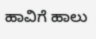ಹಾವಿಗೆ ಹಾಲು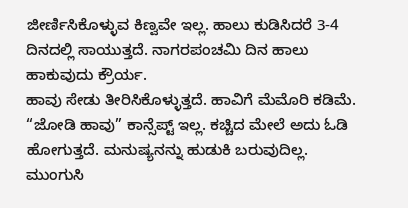ಜೀರ್ಣಿಸಿಕೊಳ್ಳುವ ಕಿಣ್ವವೇ ಇಲ್ಲ. ಹಾಲು ಕುಡಿಸಿದರೆ 3-4 ದಿನದಲ್ಲಿ ಸಾಯುತ್ತದೆ. ನಾಗರಪಂಚಮಿ ದಿನ ಹಾಲು ಹಾಕುವುದು ಕ್ರೌರ್ಯ.
ಹಾವು ಸೇಡು ತೀರಿಸಿಕೊಳ್ಳುತ್ತದೆ. ಹಾವಿಗೆ ಮೆಮೊರಿ ಕಡಿಮೆ. “ಜೋಡಿ ಹಾವು” ಕಾನ್ಸೆಪ್ಟ್ ಇಲ್ಲ. ಕಚ್ಚಿದ ಮೇಲೆ ಅದು ಓಡಿ ಹೋಗುತ್ತದೆ. ಮನುಷ್ಯನನ್ನು ಹುಡುಕಿ ಬರುವುದಿಲ್ಲ. ಮುಂಗುಸಿ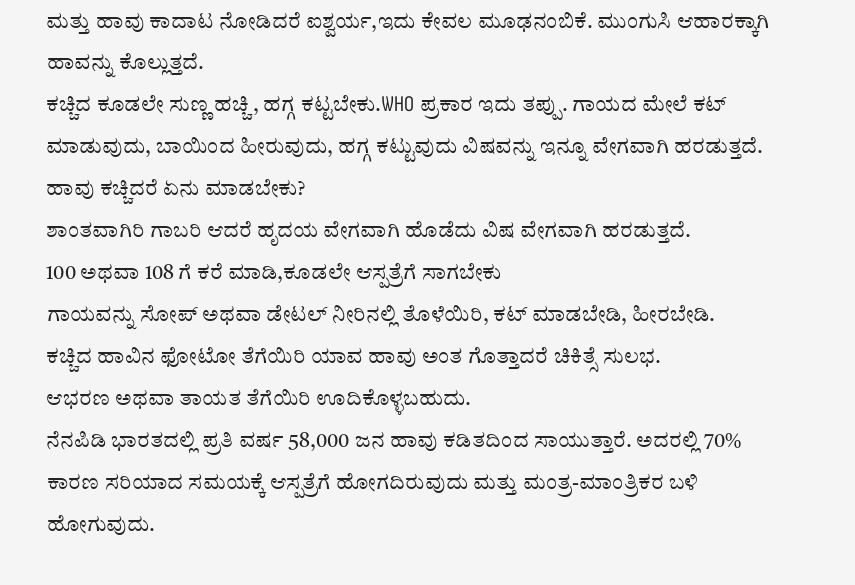ಮತ್ತು ಹಾವು ಕಾದಾಟ ನೋಡಿದರೆ ಐಶ್ವರ್ಯ,ಇದು ಕೇವಲ ಮೂಢನಂಬಿಕೆ. ಮುಂಗುಸಿ ಆಹಾರಕ್ಕಾಗಿ ಹಾವನ್ನು ಕೊಲ್ಲುತ್ತದೆ.
ಕಚ್ಚಿದ ಕೂಡಲೇ ಸುಣ್ಣ ಹಚ್ಚಿ, ಹಗ್ಗ ಕಟ್ಟಬೇಕು.WHO ಪ್ರಕಾರ ಇದು ತಪ್ಪು. ಗಾಯದ ಮೇಲೆ ಕಟ್ ಮಾಡುವುದು, ಬಾಯಿಂದ ಹೀರುವುದು, ಹಗ್ಗ ಕಟ್ಟುವುದು ವಿಷವನ್ನು ಇನ್ನೂ ವೇಗವಾಗಿ ಹರಡುತ್ತದೆ.
ಹಾವು ಕಚ್ಚಿದರೆ ಏನು ಮಾಡಬೇಕು?
ಶಾಂತವಾಗಿರಿ ಗಾಬರಿ ಆದರೆ ಹೃದಯ ವೇಗವಾಗಿ ಹೊಡೆದು ವಿಷ ವೇಗವಾಗಿ ಹರಡುತ್ತದೆ.
100 ಅಥವಾ 108 ಗೆ ಕರೆ ಮಾಡಿ,ಕೂಡಲೇ ಆಸ್ಪತ್ರೆಗೆ ಸಾಗಬೇಕು
ಗಾಯವನ್ನು ಸೋಪ್ ಅಥವಾ ಡೇಟಲ್ ನೀರಿನಲ್ಲಿ ತೊಳೆಯಿರಿ, ಕಟ್ ಮಾಡಬೇಡಿ, ಹೀರಬೇಡಿ.
ಕಚ್ಚಿದ ಹಾವಿನ ಫೋಟೋ ತೆಗೆಯಿರಿ ಯಾವ ಹಾವು ಅಂತ ಗೊತ್ತಾದರೆ ಚಿಕಿತ್ಸೆ ಸುಲಭ.
ಆಭರಣ ಅಥವಾ ತಾಯತ ತೆಗೆಯಿರಿ ಊದಿಕೊಳ್ಳಬಹುದು.
ನೆನಪಿಡಿ ಭಾರತದಲ್ಲಿ ಪ್ರತಿ ವರ್ಷ 58,000 ಜನ ಹಾವು ಕಡಿತದಿಂದ ಸಾಯುತ್ತಾರೆ. ಅದರಲ್ಲಿ 70% ಕಾರಣ ಸರಿಯಾದ ಸಮಯಕ್ಕೆ ಆಸ್ಪತ್ರೆಗೆ ಹೋಗದಿರುವುದು ಮತ್ತು ಮಂತ್ರ-ಮಾಂತ್ರಿಕರ ಬಳಿ ಹೋಗುವುದು.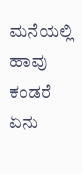ಮನೆಯಲ್ಲಿ ಹಾವು ಕಂಡರೆ ಏನು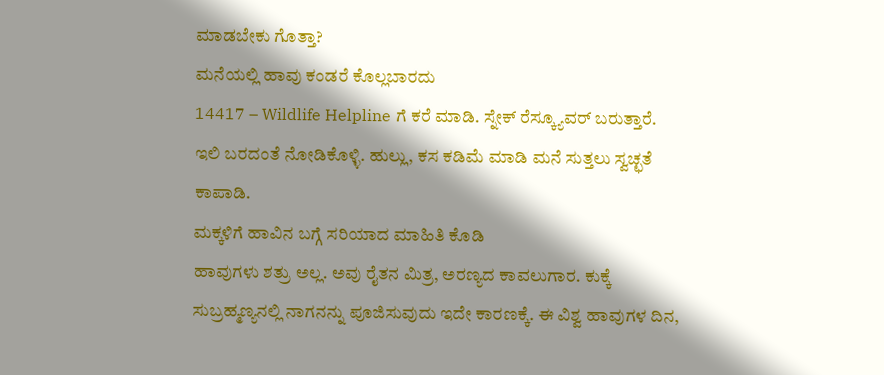ಮಾಡಬೇಕು ಗೊತ್ತಾ?
ಮನೆಯಲ್ಲಿ ಹಾವು ಕಂಡರೆ ಕೊಲ್ಲಬಾರದು
14417 – Wildlife Helpline ಗೆ ಕರೆ ಮಾಡಿ. ಸ್ನೇಕ್ ರೆಸ್ಕ್ಯೂವರ್ ಬರುತ್ತಾರೆ.
ಇಲಿ ಬರದಂತೆ ನೋಡಿಕೊಳ್ಳಿ. ಹುಲ್ಲು, ಕಸ ಕಡಿಮೆ ಮಾಡಿ ಮನೆ ಸುತ್ತಲು ಸ್ವಚ್ಛತೆ ಕಾಪಾಡಿ.
ಮಕ್ಕಳಿಗೆ ಹಾವಿನ ಬಗ್ಗೆ ಸರಿಯಾದ ಮಾಹಿತಿ ಕೊಡಿ
ಹಾವುಗಳು ಶತ್ರು ಅಲ್ಲ. ಅವು ರೈತನ ಮಿತ್ರ, ಅರಣ್ಯದ ಕಾವಲುಗಾರ. ಕುಕ್ಕೆ ಸುಬ್ರಹ್ಮಣ್ಯನಲ್ಲಿ ನಾಗನನ್ನು ಪೂಜಿಸುವುದು ಇದೇ ಕಾರಣಕ್ಕೆ. ಈ ವಿಶ್ವ ಹಾವುಗಳ ದಿನ,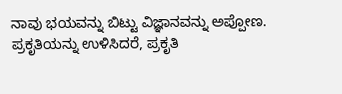ನಾವು ಭಯವನ್ನು ಬಿಟ್ಟು ವಿಜ್ಞಾನವನ್ನು ಅಪ್ಪೋಣ. ಪ್ರಕೃತಿಯನ್ನು ಉಳಿಸಿದರೆ, ಪ್ರಕೃತಿ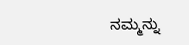ನಮ್ಮನ್ನು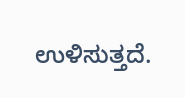ಉಳಿಸುತ್ತದೆ.